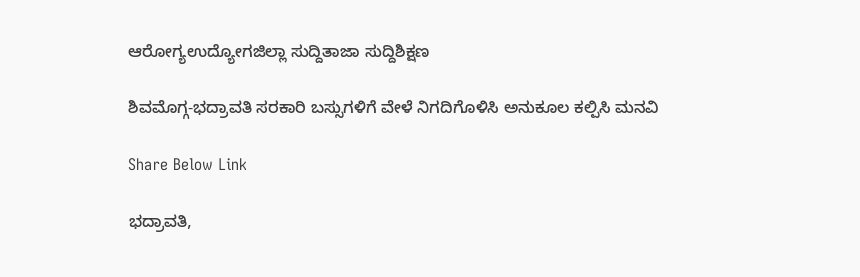ಆರೋಗ್ಯಉದ್ಯೋಗಜಿಲ್ಲಾ ಸುದ್ದಿತಾಜಾ ಸುದ್ದಿಶಿಕ್ಷಣ

ಶಿವಮೊಗ್ಗ-ಭದ್ರಾವತಿ ಸರಕಾರಿ ಬಸ್ಸುಗಳಿಗೆ ವೇಳೆ ನಿಗದಿಗೊಳಿಸಿ ಅನುಕೂಲ ಕಲ್ಪಿಸಿ ಮನವಿ

Share Below Link

ಭದ್ರಾವತಿ,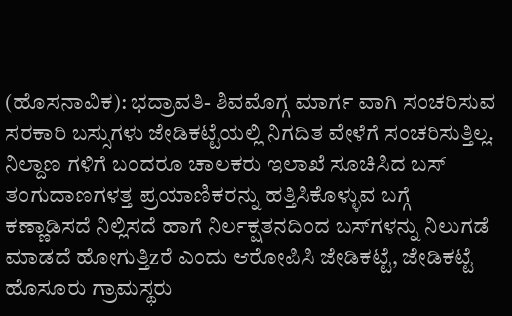(ಹೊಸನಾವಿಕ): ಭದ್ರಾವತಿ- ಶಿವಮೊಗ್ಗ ಮಾರ್ಗ ವಾಗಿ ಸಂಚರಿಸುವ ಸರಕಾರಿ ಬಸ್ಸುಗಳು ಜೇಡಿಕಟ್ಟೆಯಲ್ಲಿ ನಿಗದಿತ ವೇಳೆಗೆ ಸಂಚರಿಸುತ್ತಿಲ್ಲ. ನಿಲ್ದಾಣ ಗಳಿಗೆ ಬಂದರೂ ಚಾಲಕರು ಇಲಾಖೆ ಸೂಚಿಸಿದ ಬಸ್ ತಂಗುದಾಣಗಳತ್ತ ಪ್ರಯಾಣಿಕರನ್ನು ಹತ್ತಿಸಿಕೊಳ್ಳುವ ಬಗ್ಗೆ ಕಣ್ಣಾಡಿಸದೆ ನಿಲ್ಲಿಸದೆ ಹಾಗೆ ನಿರ್ಲಕ್ಷತನದಿಂದ ಬಸ್‌ಗಳನ್ನು ನಿಲುಗಡೆ ಮಾಡದೆ ಹೋಗುತ್ತಿzರೆ ಎಂದು ಆರೋಪಿಸಿ ಜೇಡಿಕಟ್ಟೆ, ಜೇಡಿಕಟ್ಟೆ ಹೊಸೂರು ಗ್ರಾಮಸ್ಥರು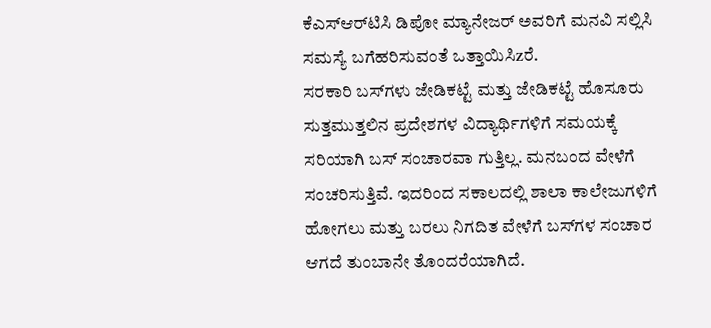ಕೆಎಸ್‌ಆರ್‌ಟಿಸಿ ಡಿಪೋ ಮ್ಯಾನೇಜರ್ ಅವರಿಗೆ ಮನವಿ ಸಲ್ಲಿಸಿ ಸಮಸ್ಯೆ ಬಗೆಹರಿಸುವಂತೆ ಒತ್ತಾಯಿಸಿzರೆ.
ಸರಕಾರಿ ಬಸ್‌ಗಳು ಜೇಡಿಕಟ್ಟೆ ಮತ್ತು ಜೇಡಿಕಟ್ಟೆ ಹೊಸೂರು ಸುತ್ತಮುತ್ತಲಿನ ಪ್ರದೇಶಗಳ ವಿದ್ಯಾರ್ಥಿಗಳಿಗೆ ಸಮಯಕ್ಕೆ ಸರಿಯಾಗಿ ಬಸ್ ಸಂಚಾರವಾ ಗುತ್ತಿಲ್ಲ. ಮನಬಂದ ವೇಳೆಗೆ ಸಂಚರಿಸುತ್ತಿವೆ. ಇದರಿಂದ ಸಕಾಲದಲ್ಲಿ ಶಾಲಾ ಕಾಲೇಜುಗಳಿಗೆ ಹೋಗಲು ಮತ್ತು ಬರಲು ನಿಗದಿತ ವೇಳೆಗೆ ಬಸ್‌ಗಳ ಸಂಚಾರ ಆಗದೆ ತುಂಬಾನೇ ತೊಂದರೆಯಾಗಿದೆ.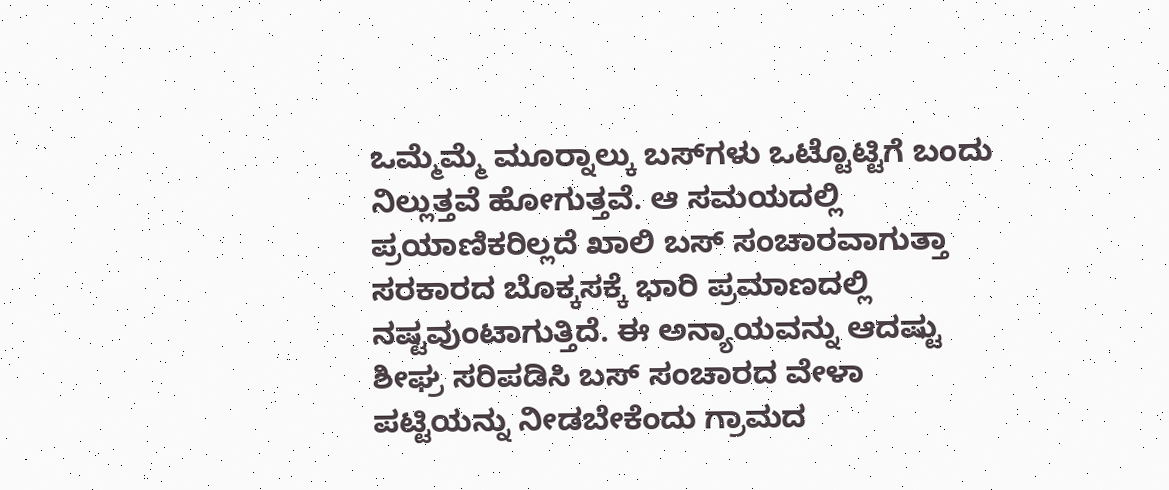ಒಮ್ಮೆಮ್ಮೆ ಮೂರ್‍ನಾಲ್ಕು ಬಸ್‌ಗಳು ಒಟ್ಟೊಟ್ಟಿಗೆ ಬಂದು ನಿಲ್ಲುತ್ತವೆ ಹೋಗುತ್ತವೆ. ಆ ಸಮಯದಲ್ಲಿ ಪ್ರಯಾಣಿಕರಿಲ್ಲದೆ ಖಾಲಿ ಬಸ್ ಸಂಚಾರವಾಗುತ್ತಾ ಸರಕಾರದ ಬೊಕ್ಕಸಕ್ಕೆ ಭಾರಿ ಪ್ರಮಾಣದಲ್ಲಿ ನಷ್ಟವುಂಟಾಗುತ್ತಿದೆ. ಈ ಅನ್ಯಾಯವನ್ನು ಆದಷ್ಟು ಶೀಘ್ರ ಸರಿಪಡಿಸಿ ಬಸ್ ಸಂಚಾರದ ವೇಳಾ ಪಟ್ಟಿಯನ್ನು ನೀಡಬೇಕೆಂದು ಗ್ರಾಮದ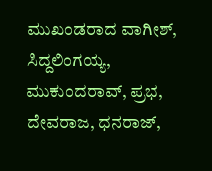ಮುಖಂಡರಾದ ವಾಗೀಶ್, ಸಿದ್ದಲಿಂಗಯ್ಯ, ಮುಕುಂದರಾವ್, ಪ್ರಭ, ದೇವರಾಜ, ಧನರಾಜ್,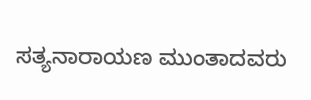ಸತ್ಯನಾರಾಯಣ ಮುಂತಾದವರು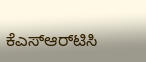ಕೆಎಸ್‌ಆರ್‌ಟಿಸಿ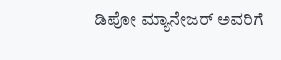ಡಿಪೋ ಮ್ಯಾನೇಜರ್ ಅವರಿಗೆ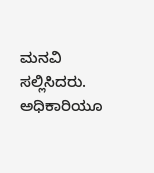ಮನವಿ ಸಲ್ಲಿಸಿದರು. ಅಧಿಕಾರಿಯೂ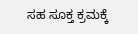ಸಹ ಸೂಕ್ತ ಕ್ರಮಕ್ಕೆ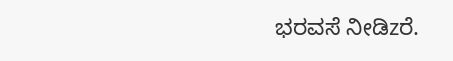ಭರವಸೆ ನೀಡಿzರೆ.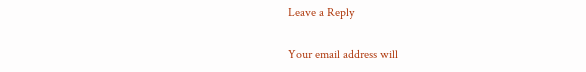Leave a Reply

Your email address will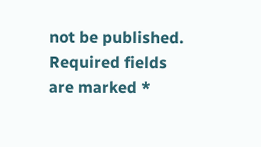not be published. Required fields are marked *